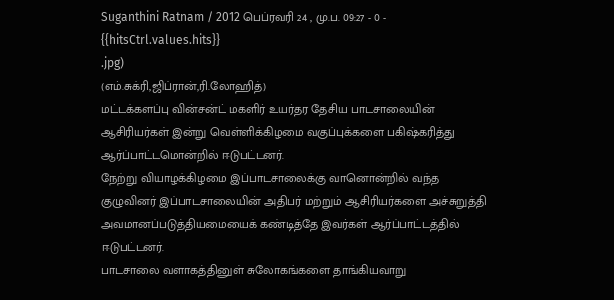Suganthini Ratnam / 2012 பெப்ரவரி 24 , மு.ப. 09:27 - 0 - {{hitsCtrl.values.hits}}
.jpg)
(எம்.சுக்ரி,ஜிப்ரான்,ரி.லோஹித்)
மட்டக்களப்பு வின்சன்ட் மகளிர் உயர்தர தேசிய பாடசாலையின் ஆசிரியர்கள் இன்று வெள்ளிக்கிழமை வகுப்புக்களை பகிஷ்கரித்து ஆர்ப்பாட்டமொன்றில் ஈடுபட்டனர்.
நேற்று வியாழக்கிழமை இப்பாடசாலைக்கு வானொன்றில் வந்த குழுவினர் இப்பாடசாலையின் அதிபர் மற்றும் ஆசிரியர்களை அச்சுறுத்தி அவமானப்படுத்தியமையைக் கண்டித்தே இவர்கள் ஆர்ப்பாட்டத்தில் ஈடுபட்டனர்.
பாடசாலை வளாகத்தினுள் சுலோகங்களை தாங்கியவாறு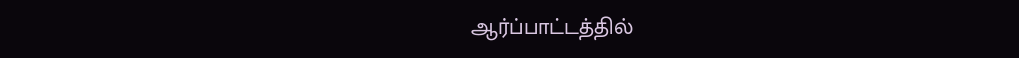ஆர்ப்பாட்டத்தில்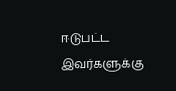ஈடுபட்ட இவர்களுக்கு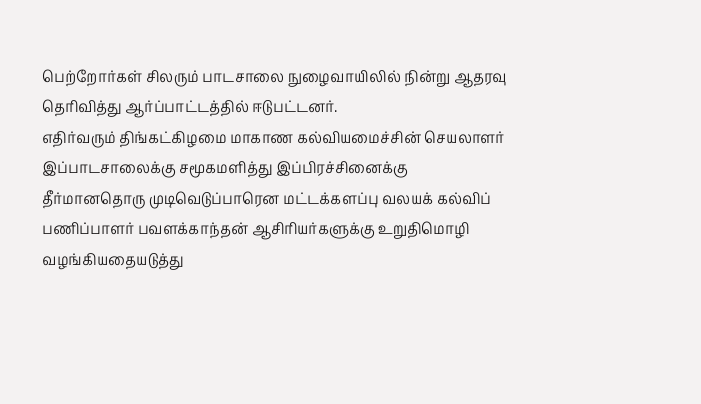பெற்றோர்கள் சிலரும் பாடசாலை நுழைவாயிலில் நின்று ஆதரவு தெரிவித்து ஆர்ப்பாட்டத்தில் ஈடுபட்டனர்.
எதிர்வரும் திங்கட்கிழமை மாகாண கல்வியமைச்சின் செயலாளர் இப்பாடசாலைக்கு சமூகமளித்து இப்பிரச்சினைக்கு தீர்மானதொரு முடிவெடுப்பாரென மட்டக்களப்பு வலயக் கல்விப் பணிப்பாளர் பவளக்காந்தன் ஆசிரியர்களுக்கு உறுதிமொழி வழங்கியதையடுத்து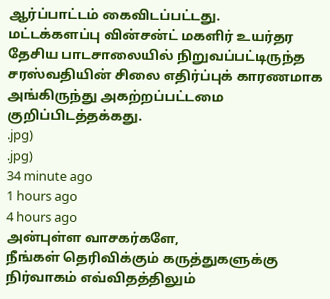ஆர்ப்பாட்டம் கைவிடப்பட்டது.
மட்டக்களப்பு வின்சன்ட் மகளிர் உயர்தர தேசிய பாடசாலையில் நிறுவப்பட்டிருந்த சரஸ்வதியின் சிலை எதிர்ப்புக் காரணமாக அங்கிருந்து அகற்றப்பட்டமை குறிப்பிடத்தக்கது.
.jpg)
.jpg)
34 minute ago
1 hours ago
4 hours ago
அன்புள்ள வாசகர்களே,
நீங்கள் தெரிவிக்கும் கருத்துகளுக்கு நிர்வாகம் எவ்விதத்திலும்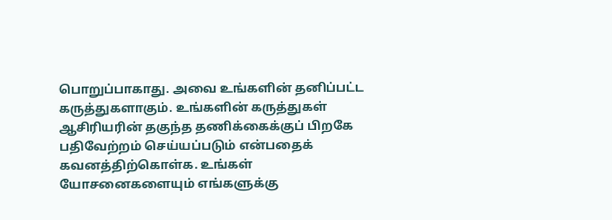பொறுப்பாகாது. அவை உங்களின் தனிப்பட்ட கருத்துகளாகும். உங்களின் கருத்துகள் ஆசிரியரின் தகுந்த தணிக்கைக்குப் பிறகே பதிவேற்றம் செய்யப்படும் என்பதைக் கவனத்திற்கொள்க. உங்கள் யோசனைகளையும் எங்களுக்கு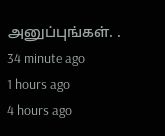அனுப்புங்கள். .
34 minute ago
1 hours ago
4 hours ago